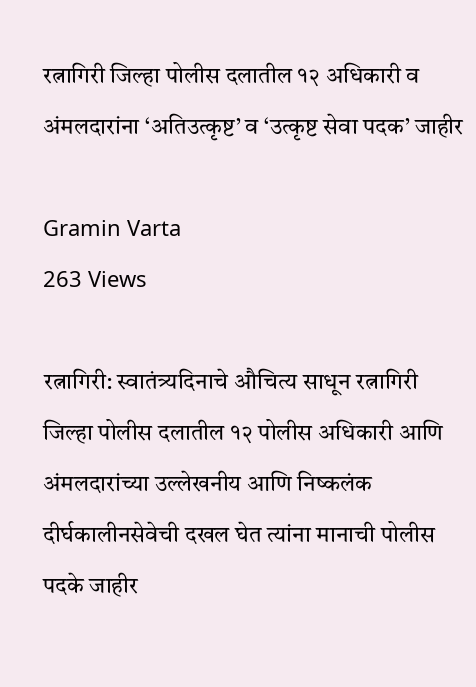रत्नागिरी जिल्हा पोलीस दलातील १२ अधिकारी व अंमलदारांना ‘अतिउत्कृष्ट’ व ‘उत्कृष्ट सेवा पदक’ जाहीर

Gramin Varta
263 Views

रत्नागिरी: स्वातंत्र्यदिनाचे औचित्य साधून रत्नागिरी जिल्हा पोलीस दलातील १२ पोलीस अधिकारी आणि अंमलदारांच्या उल्लेखनीय आणि निष्कलंक दीर्घकालीनसेवेची दखल घेत त्यांना मानाची पोलीस पदके जाहीर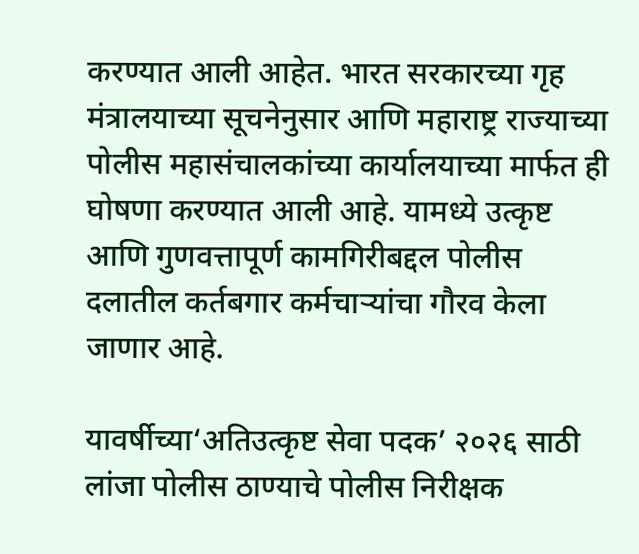करण्यात आली आहेत. भारत सरकारच्या गृह मंत्रालयाच्या सूचनेनुसार आणि महाराष्ट्र राज्याच्या पोलीस महासंचालकांच्या कार्यालयाच्या मार्फत ही घोषणा करण्यात आली आहे. यामध्ये उत्कृष्ट आणि गुणवत्तापूर्ण कामगिरीबद्दल पोलीस दलातील कर्तबगार कर्मचाऱ्यांचा गौरव केला जाणार आहे.

यावर्षीच्या‘अतिउत्कृष्ट सेवा पदक’ २०२६ साठी लांजा पोलीस ठाण्याचे पोलीस निरीक्षक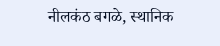नीलकंठ बगळे, स्थानिक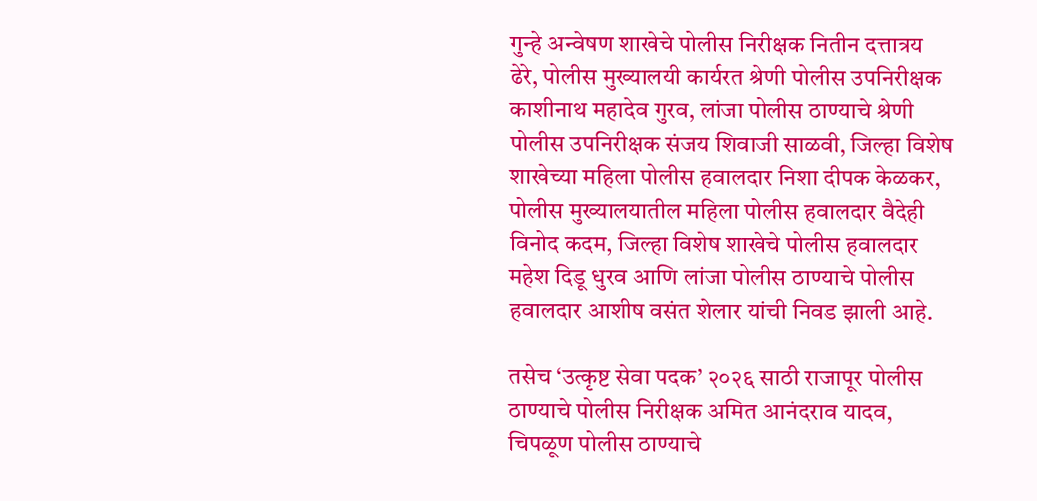गुन्हे अन्वेषण शाखेचे पोलीस निरीक्षक नितीन दत्तात्रय ढेरे, पोलीस मुख्यालयी कार्यरत श्रेणी पोलीस उपनिरीक्षक काशीनाथ महादेव गुरव, लांजा पोलीस ठाण्याचे श्रेणी पोलीस उपनिरीक्षक संजय शिवाजी साळवी, जिल्हा विशेष शाखेच्या महिला पोलीस हवालदार निशा दीपक केळकर, पोलीस मुख्यालयातील महिला पोलीस हवालदार वैदेही विनोद कदम, जिल्हा विशेष शाखेचे पोलीस हवालदार महेश दिडू धुरव आणि लांजा पोलीस ठाण्याचे पोलीस हवालदार आशीष वसंत शेलार यांची निवड झाली आहे.

तसेच ‘उत्कृष्ट सेवा पदक’ २०२६ साठी राजापूर पोलीस ठाण्याचे पोलीस निरीक्षक अमित आनंदराव यादव, चिपळूण पोलीस ठाण्याचे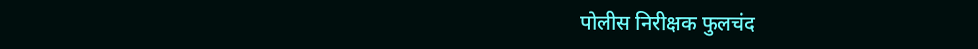पोलीस निरीक्षक फुलचंद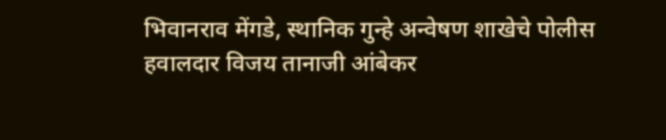भिवानराव मेंगडे, स्थानिक गुन्हे अन्वेषण शाखेचे पोलीस हवालदार विजय तानाजी आंबेकर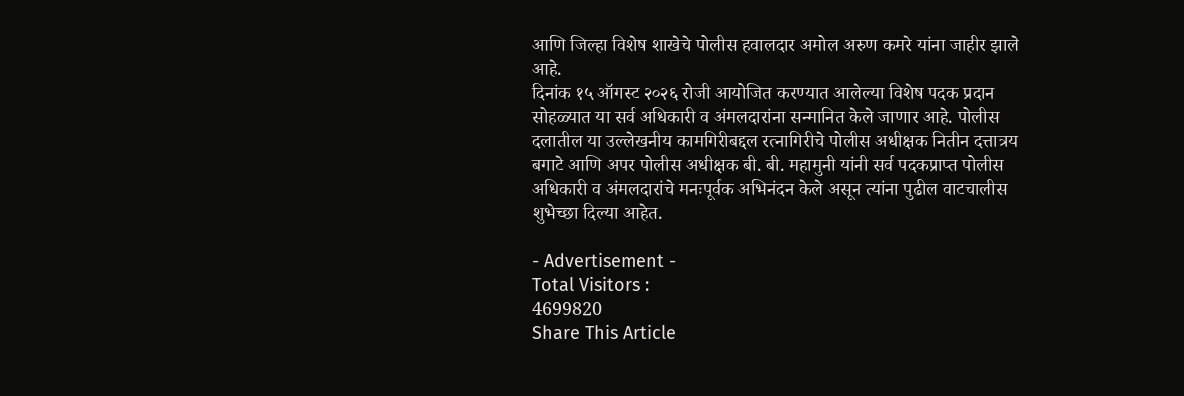आणि जिल्हा विशेष शाखेचे पोलीस हवालदार अमोल अरुण कमरे यांना जाहीर झाले आहे.
दिनांक १५ ऑगस्ट २०२६ रोजी आयोजित करण्यात आलेल्या विशेष पदक प्रदान सोहळ्यात या सर्व अधिकारी व अंमलदारांना सन्मानित केले जाणार आहे. पोलीस दलातील या उल्लेखनीय कामगिरीबद्दल रत्नागिरीचे पोलीस अधीक्षक नितीन दत्तात्रय बगाटे आणि अपर पोलीस अधीक्षक बी. बी. महामुनी यांनी सर्व पदकप्राप्त पोलीस अधिकारी व अंमलदारांचे मनःपूर्वक अभिनंदन केले असून त्यांना पुढील वाटचालीस शुभेच्छा दिल्या आहेत.

- Advertisement -
Total Visitors :
4699820
Share This Article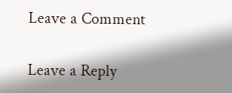Leave a Comment

Leave a Reply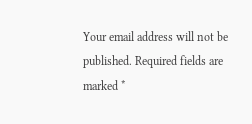Your email address will not be published. Required fields are marked *